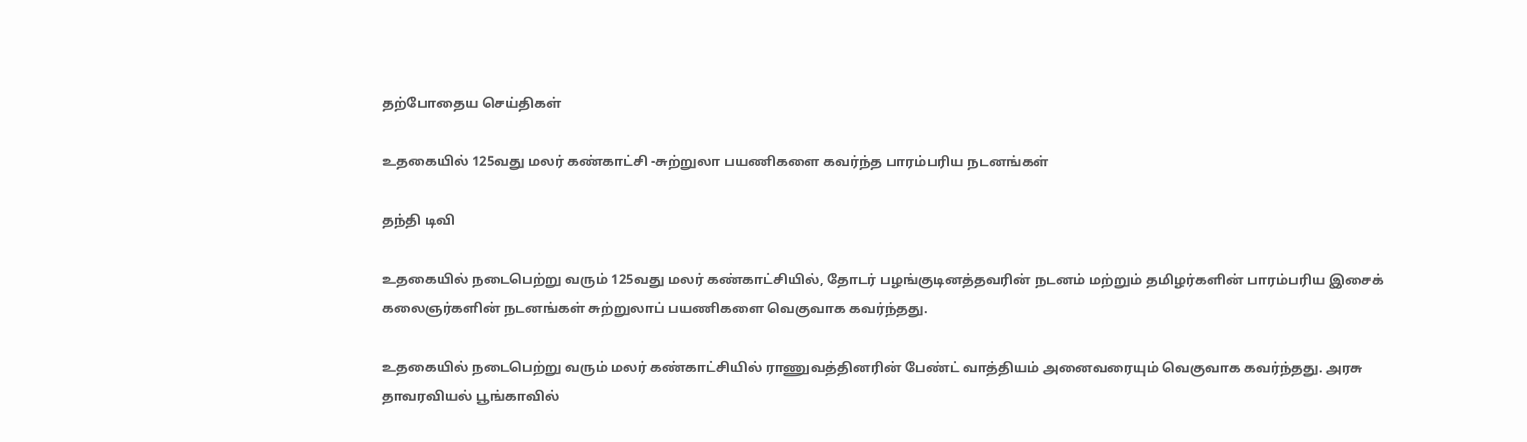தற்போதைய செய்திகள்

உதகையில் 125வது மலர் கண்காட்சி -சுற்றுலா பயணிகளை கவர்ந்த பாரம்பரிய நடனங்கள்

தந்தி டிவி

உதகையில் நடைபெற்று வரும் 125வது மலர் கண்காட்சியில், தோடர் பழங்குடினத்தவரின் நடனம் மற்றும் தமிழர்களின் பாரம்பரிய இசைக் கலைஞர்களின் நடனங்கள் சுற்றுலாப் பயணிகளை வெகுவாக கவர்ந்தது.

உதகையில் நடைபெற்று வரும் மலர் கண்காட்சியில் ராணுவத்தினரின் பேண்ட் வாத்தியம் அனைவரையும் வெகுவாக கவர்ந்தது. அரசு தாவரவியல் பூங்காவில்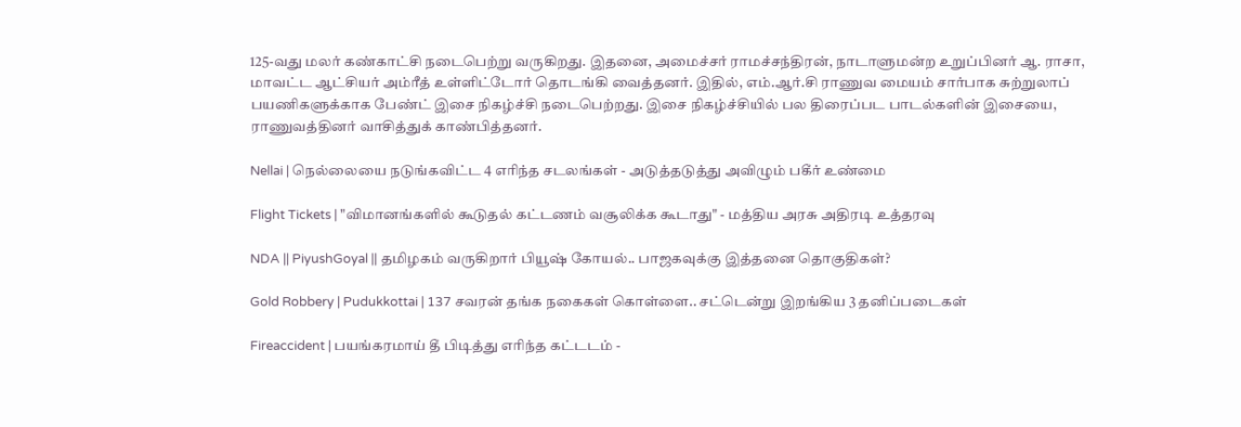125-வது மலர் கண்காட்சி நடைபெற்று வருகிறது. இதனை, அமைச்சர் ராமச்சந்திரன், நாடாளுமன்ற உறுப்பினர் ஆ. ராசா, மாவட்ட ஆட்சியர் அம்ரீத் உள்ளிட்டோர் தொடங்கி வைத்தனர். இதில், எம்.ஆர்.சி ராணுவ மையம் சார்பாக சுற்றுலாப் பயணிகளுக்காக பேண்ட் இசை நிகழ்ச்சி நடைபெற்றது. இசை நிகழ்ச்சியில் பல திரைப்பட பாடல்களின் இசையை, ராணுவத்தினர் வாசித்துக் காண்பித்தனர்.

Nellai | நெல்லையை நடுங்கவிட்ட 4 எரிந்த சடலங்கள் - அடுத்தடுத்து அவிழும் பகீர் உண்மை

Flight Tickets | "விமானங்களில் கூடுதல் கட்டணம் வசூலிக்க கூடாது" - மத்திய அரசு அதிரடி உத்தரவு

NDA || PiyushGoyal || தமிழகம் வருகிறார் பியூஷ் கோயல்.. பாஜகவுக்கு இத்தனை தொகுதிகள்?

Gold Robbery | Pudukkottai | 137 சவரன் தங்க நகைகள் கொள்ளை.. சட்டென்று இறங்கிய 3 தனிப்படைகள்

Fireaccident | பயங்கரமாய் தீ பிடித்து எரிந்த கட்டடம் -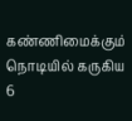கண்ணிமைக்கும் நொடியில் கருகிய 6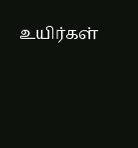உயிர்கள்